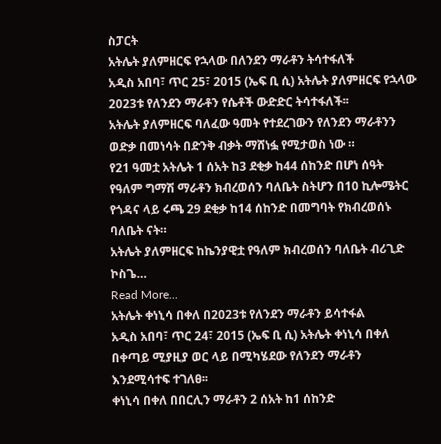ስፓርት
አትሌት ያለምዘርፍ የኋላው በለንደን ማራቶን ትሳተፋለች
አዲስ አበባ፣ ጥር 25፣ 2015 (ኤፍ ቢ ሲ) አትሌት ያለምዘርፍ የኋላው 2023ቱ የለንደን ማራቶን የሴቶች ውድድር ትሳተፋለች፡፡
አትሌት ያለምዘርፍ ባለፈው ዓመት የተደረገውን የለንደን ማራቶንን ወድቃ በመነሳት በድንቅ ብቃት ማሸነፏ የሚታወስ ነው ።
የ21 ዓመቷ አትሌት 1 ሰአት ከ3 ደቂቃ ከ44 ሰከንድ በሆነ ሰዓት የዓለም ግማሽ ማራቶን ክብረወሰን ባለቤት ስትሆን በ10 ኪሎሜትር የጎዳና ላይ ሩጫ 29 ደቂቃ ከ14 ሰከንድ በመግባት የክብረወሰኑ ባለቤት ናት።
አትሌት ያለምዘርፍ ከኬንያዊቷ የዓለም ክብረወሰን ባለቤት ብሪጊድ ኮስጌ…
Read More...
አትሌት ቀነኒሳ በቀለ በ2023ቱ የለንደን ማራቶን ይሳተፋል
አዲስ አበባ፣ ጥር 24፣ 2015 (ኤፍ ቢ ሲ) አትሌት ቀነኒሳ በቀለ በቀጣይ ሚያዚያ ወር ላይ በሚካሄደው የለንደን ማራቶን እንደሚሳተፍ ተገለፀ፡፡
ቀነኒሳ በቀለ በበርሊን ማራቶን 2 ሰአት ከ1 ሰከንድ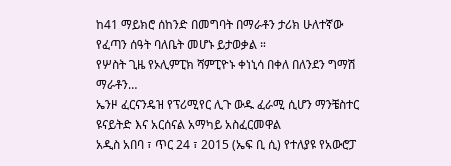ከ41 ማይክሮ ሰከንድ በመግባት በማራቶን ታሪክ ሁለተኛው የፈጣን ሰዓት ባለቤት መሆኑ ይታወቃል ።
የሦስት ጊዜ የኦሊምፒክ ሻምፒዮኑ ቀነኒሳ በቀለ በለንደን ግማሽ ማራቶን…
ኤንዞ ፈርናንዴዝ የፕሪሚየር ሊጉ ውዱ ፈራሚ ሲሆን ማንቼስተር ዩናይትድ እና አርሰናል አማካይ አስፈርመዋል
አዲስ አበባ ፣ ጥር 24 ፣ 2015 (ኤፍ ቢ ሲ) የተለያዩ የአውሮፓ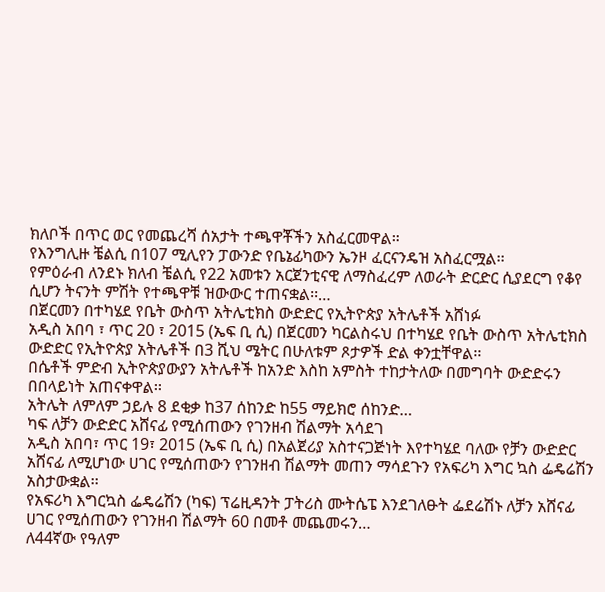ክለቦች በጥር ወር የመጨረሻ ሰአታት ተጫዋቾችን አስፈርመዋል።
የእንግሊዙ ቼልሲ በ107 ሚሊየን ፓውንድ የቤኔፊካውን ኤንዞ ፈርናንዴዝ አስፈርሟል፡፡
የምዕራብ ለንደኑ ክለብ ቼልሲ የ22 አመቱን አርጀንቲናዊ ለማስፈረም ለወራት ድርድር ሲያደርግ የቆየ ሲሆን ትናንት ምሽት የተጫዋቹ ዝውውር ተጠናቋል፡፡…
በጀርመን በተካሄደ የቤት ውስጥ አትሌቲክስ ውድድር የኢትዮጵያ አትሌቶች አሸነፉ
አዲስ አበባ ፣ ጥር 20 ፣ 2015 (ኤፍ ቢ ሲ) በጀርመን ካርልስሩህ በተካሄደ የቤት ውስጥ አትሌቲክስ ውድድር የኢትዮጵያ አትሌቶች በ3 ሺህ ሜትር በሁለቱም ጾታዎች ድል ቀንቷቸዋል፡፡
በሴቶች ምድብ ኢትዮጵያውያን አትሌቶች ከአንድ እስከ አምስት ተከታትለው በመግባት ውድድሩን በበላይነት አጠናቀዋል፡፡
አትሌት ለምለም ኃይሉ 8 ደቂቃ ከ37 ሰከንድ ከ55 ማይክሮ ሰከንድ…
ካፍ ለቻን ውድድር አሸናፊ የሚሰጠውን የገንዘብ ሽልማት አሳደገ
አዲስ አበባ፣ ጥር 19፣ 2015 (ኤፍ ቢ ሲ) በአልጀሪያ አስተናጋጅነት እየተካሄደ ባለው የቻን ውድድር አሸናፊ ለሚሆነው ሀገር የሚሰጠውን የገንዘብ ሽልማት መጠን ማሳደጉን የአፍሪካ እግር ኳስ ፌዴሬሽን አስታውቋል፡፡
የአፍሪካ እግርኳስ ፌዴሬሽን (ካፍ) ፕሬዚዳንት ፓትሪስ ሙትሴፔ እንደገለፁት ፌደሬሽኑ ለቻን አሸናፊ ሀገር የሚሰጠውን የገንዘብ ሽልማት 60 በመቶ መጨመሩን…
ለ44ኛው የዓለም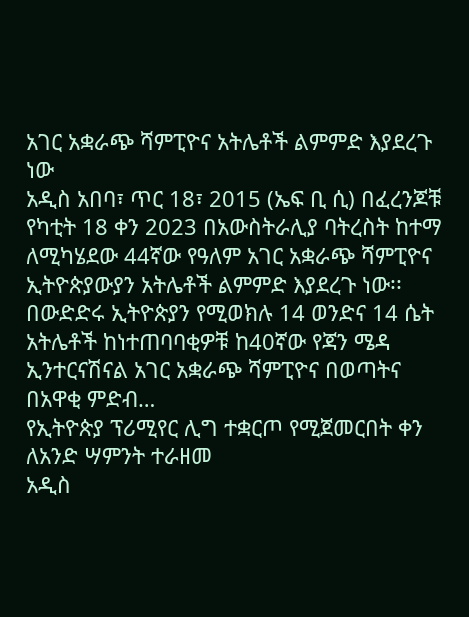አገር አቋራጭ ሻምፒዮና አትሌቶች ልምምድ እያደረጉ ነው
አዲስ አበባ፣ ጥር 18፣ 2015 (ኤፍ ቢ ሲ) በፈረንጆቹ የካቲት 18 ቀን 2023 በአውስትራሊያ ባትረስት ከተማ ለሚካሄደው 44ኛው የዓለም አገር አቋራጭ ሻምፒዮና ኢትዮጵያውያን አትሌቶች ልምምድ እያደረጉ ነው፡፡
በውድድሩ ኢትዮጵያን የሚወክሉ 14 ወንድና 14 ሴት አትሌቶች ከነተጠባባቂዎቹ ከ40ኛው የጃን ሜዳ ኢንተርናሽናል አገር አቋራጭ ሻምፒዮና በወጣትና በአዋቂ ምድብ…
የኢትዮጵያ ፕሪሚየር ሊግ ተቋርጦ የሚጀመርበት ቀን ለአንድ ሣምንት ተራዘመ
አዲስ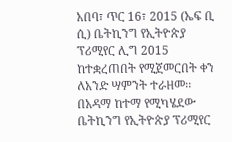አበባ፣ ጥር 16፣ 2015 (ኤፍ ቢ ሲ) ቤትኪንግ የኢትዮጵያ ፕሪሚየር ሊግ 2015 ከተቋረጠበት የሚጀመርበት ቀን ለአንድ ሣምንት ተራዘመ፡፡
በአዳማ ከተማ የሚካሄደው ቤትኪንግ የኢትዮጵያ ፕሪሚየር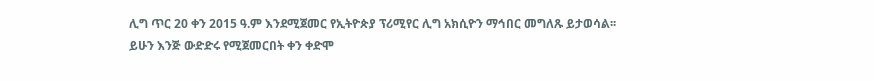ሊግ ጥር 20 ቀን 2015 ዓ.ም እንደሚጀመር የኢትዮጵያ ፕሪሚየር ሊግ አክሲዮን ማኅበር መግለጹ ይታወሳል፡፡
ይሁን እንጅ ውድድሩ የሚጀመርበት ቀን ቀድሞ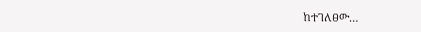ከተገለፀው…